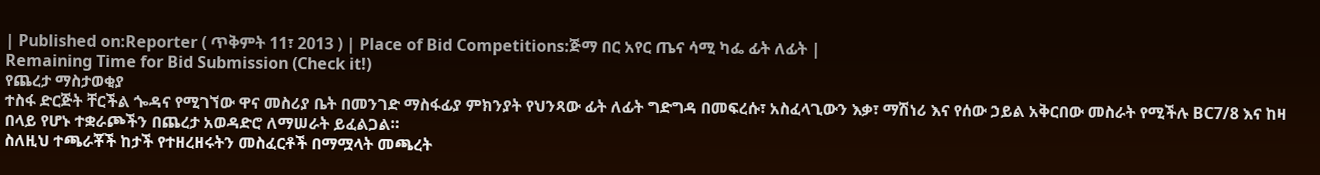| Published on:Reporter ( ጥቅምት 11፣ 2013 ) | Place of Bid Competitions:ጅማ በር አየር ጤና ሳሚ ካፌ ፊት ለፊት |
Remaining Time for Bid Submission (Check it!)
የጨረታ ማስታወቂያ
ተስፋ ድርጅት ቸርችል ጐዳና የሚገኘው ዋና መስሪያ ቤት በመንገድ ማስፋፊያ ምክንያት የህንጻው ፊት ለፊት ግድግዳ በመፍረሱ፣ አስፈላጊውን እቃ፣ ማሽነሪ እና የሰው ኃይል አቅርበው መስራት የሚችሉ BC7/8 እና ከዛ በላይ የሆኑ ተቋራጮችን በጨረታ አወዳድሮ ለማሠራት ይፈልጋል።
ስለዚህ ተጫራቾች ከታች የተዘረዘሩትን መስፈርቶች በማሟላት መጫረት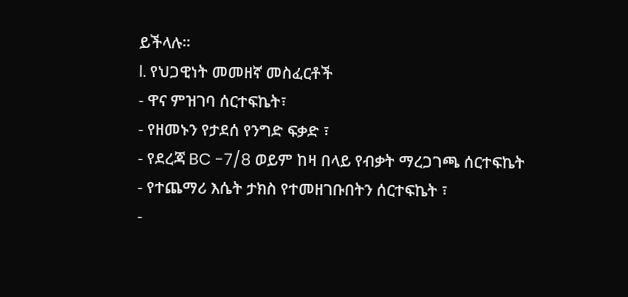ይችላሉ።
l. የህጋዊነት መመዘኛ መስፈርቶች
- ዋና ምዝገባ ሰርተፍኬት፣
- የዘመኑን የታደሰ የንግድ ፍቃድ ፣
- የደረጃ BC -7/8 ወይም ከዛ በላይ የብቃት ማረጋገጫ ሰርተፍኬት
- የተጨማሪ እሴት ታክስ የተመዘገቡበትን ሰርተፍኬት ፣
-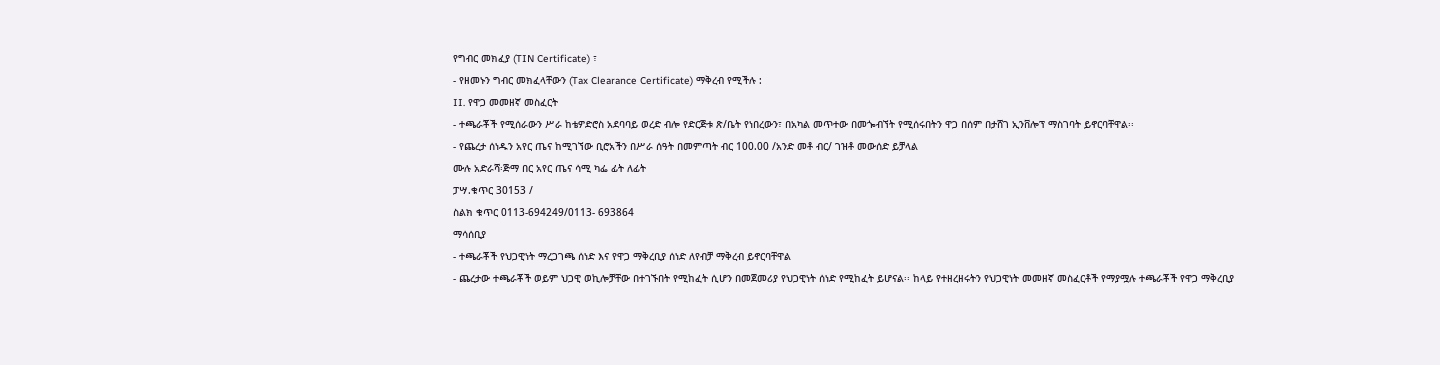የግብር መክፈያ (TIN Certificate) ፣
- የዘመኑን ግብር መክፈላቸውን (Tax Clearance Certificate) ማቅረብ የሚችሉ :
II. የዋጋ መመዘኛ መስፈርት
- ተጫራቾች የሚሰራውን ሥራ ከቴዎድሮስ አደባባይ ወረድ ብሎ የድርጅቱ ጽ/ቤት የነበረውን፣ በአካል መጥተው በመጐብኘት የሚሰሩበትን ዋጋ በሰም በታሸገ ኢንቨሎፕ ማስገባት ይኖርባቸዋል፡፡
- የጨረታ ሰነዱን አየር ጤና ከሚገኘው ቢሮአችን በሥራ ሰዓት በመምጣት ብር 100.00 /አንድ መቶ ብር/ ገዝቶ መውሰድ ይቻላል
ሙሉ አድራሻ፡ጅማ በር አየር ጤና ሳሚ ካፌ ፊት ለፊት
ፓሣ.ቁጥር 30153 /
ስልክ ቁጥር 0113-694249/0113- 693864
ማሳሰቢያ
- ተጫራቾች የህጋዊነት ማረጋገጫ ሰነድ እና የዋጋ ማቅረቢያ ሰነድ ለየብቻ ማቅረብ ይኖርባቸዋል
- ጨረታው ተጫራቾች ወይም ህጋዊ ወኪሎቻቸው በተገኙበት የሚከፈት ሲሆን በመጀመሪያ የህጋዊነት ሰነድ የሚከፈት ይሆናል፡፡ ከላይ የተዘረዘሩትን የህጋዊነት መመዘኛ መስፈርቶች የማያሟሉ ተጫራቾች የዋጋ ማቅረቢያ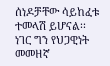ሰነዶቻቸው ሳይከፈቱ ተመላሽ ይሆናል፡፡ ነገር ግን የህጋዊነት መመዘኛ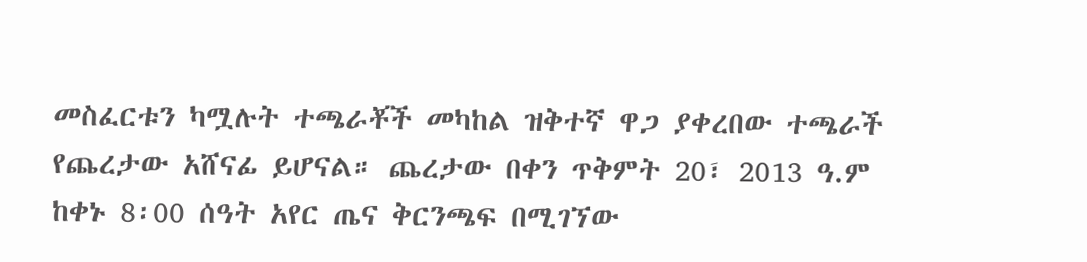መስፈርቱን ካሟሉት ተጫራቾች መካከል ዝቅተኛ ዋጋ ያቀረበው ተጫራች የጨረታው አሸናፊ ይሆናል። ጨረታው በቀን ጥቅምት 20፣ 2013 ዓ.ም ከቀኑ 8፡00 ሰዓት አየር ጤና ቅርንጫፍ በሚገኘው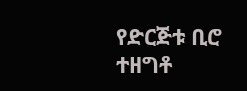የድርጅቱ ቢሮ ተዘግቶ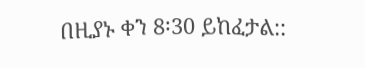በዚያኑ ቀን 8፡30 ይከፈታል::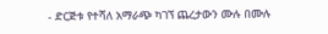- ድርጅቱ የተሻለ አማራጭ ካገኘ ጨረታውን ሙሉ በሙሉ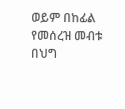ወይም በከፊል የመሰረዝ መብቱ በህግ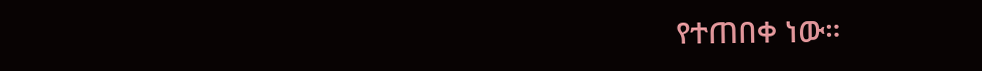የተጠበቀ ነው።